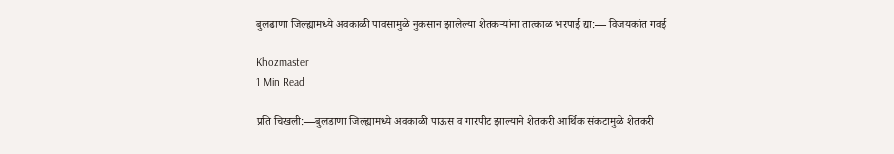बुलढाणा जिल्ह्यामध्ये अवकाळी पावसामुळे नुकसान झालेल्या शेतकऱ्यांना तात्काळ भरपाई द्या:— विजयकांत गवई

Khozmaster
1 Min Read

प्रति चिखली:—बुलडाणा जिल्ह्यामध्ये अवकाळी पाऊस व गारपीट झाल्याने शेतकरी आर्थिक संकटामुळे शेतकरी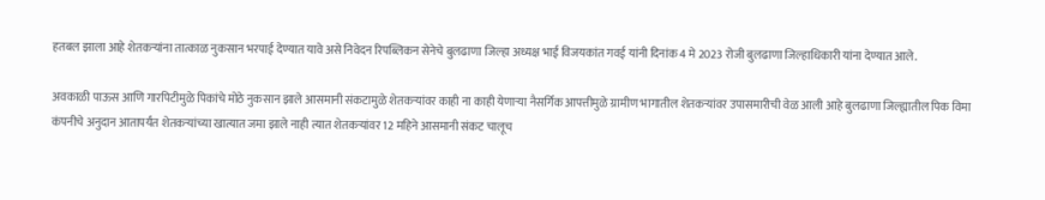हतबल झाला आहे शेतकऱ्यांना तात्काळ नुकसान भरपाई देण्यात यावे असे निवेदन रिपब्लिकन सेनेचे बुलढाणा जिल्हा अध्यक्ष भाई विजयकांत गवई यांनी दिनांक 4 मे 2023 रोजी बुलढाणा जिल्हाधिकारी यांना देण्यात आले.

अवकाळी पाऊस आणि गारपिटीमुळे पिकांचे मोठे नुकसान झाले आसमानी संकटामुळे शेतकऱ्यांवर काही ना काही येणाऱ्या नैसर्गिक आपत्तीमुळे ग्रामीण भागातील शेतकऱ्यांवर उपासमारीची वेळ आली आहे बुलढाणा जिल्ह्यातील पिक विमा कंपनीचे अनुदान आतापर्यंत शेतकऱ्यांच्या खात्यात जमा झाले नाही त्यात शेतकऱ्यांवर 12 महिने आसमानी संकट चालूच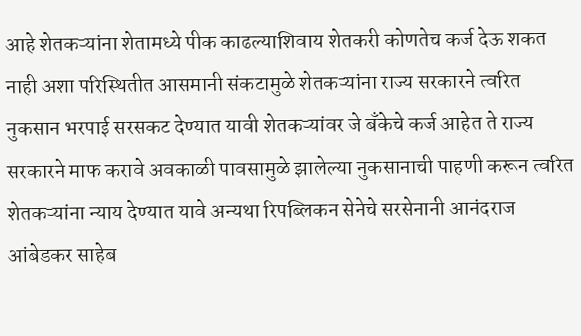आहे शेतकऱ्यांना शेतामध्ये पीक काढल्याशिवाय शेतकरी कोणतेच कर्ज देऊ शकत नाही अशा परिस्थितीत आसमानी संकटामुळे शेतकऱ्यांना राज्य सरकारने त्वरित नुकसान भरपाई सरसकट देण्यात यावी शेतकऱ्यांवर जे बँकेचे कर्ज आहेत ते राज्य सरकारने माफ करावे अवकाळी पावसामुळे झालेल्या नुकसानाची पाहणी करून त्वरित शेतकऱ्यांना न्याय देण्यात यावे अन्यथा रिपब्लिकन सेनेचे सरसेनानी आनंदराज आंबेडकर साहेब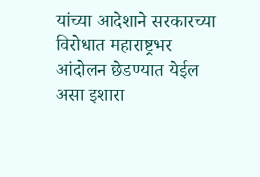यांच्या आदेशाने सरकारच्या विरोधात महाराष्ट्रभर आंदोलन छेडण्यात येईल असा इशारा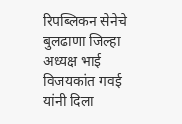रिपब्लिकन सेनेचे बुलढाणा जिल्हा अध्यक्ष भाई विजयकांत गवई यांनी दिला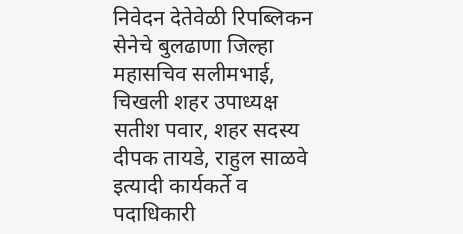निवेदन देतेवेळी रिपब्लिकन सेनेचे बुलढाणा जिल्हा महासचिव सलीमभाई, चिखली शहर उपाध्यक्ष सतीश पवार, शहर सदस्य दीपक तायडे, राहुल साळवे इत्यादी कार्यकर्ते व पदाधिकारी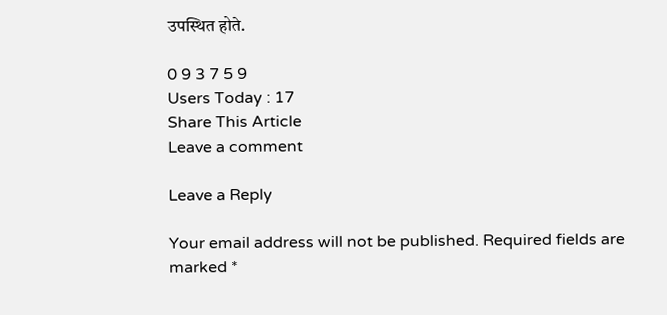उपस्थित होते.

0 9 3 7 5 9
Users Today : 17
Share This Article
Leave a comment

Leave a Reply

Your email address will not be published. Required fields are marked *